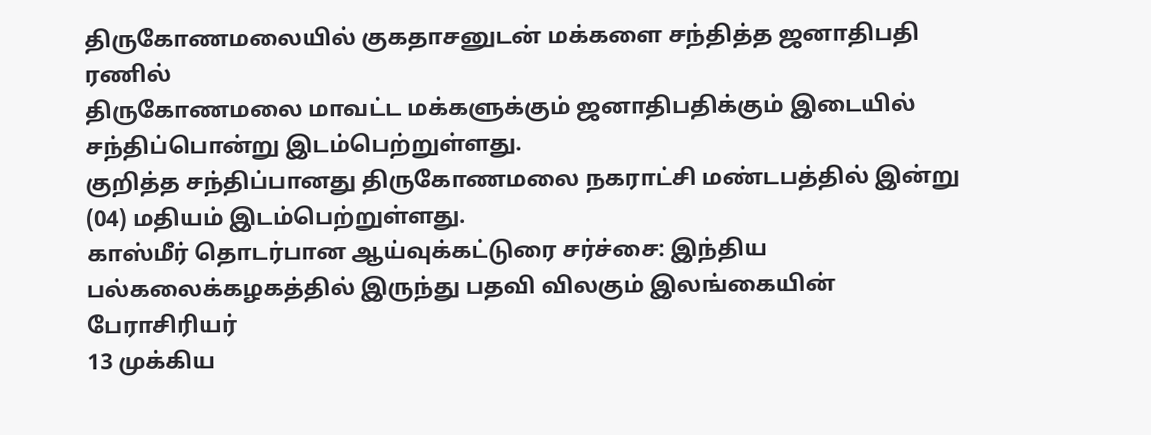திருகோணமலையில் குகதாசனுடன் மக்களை சந்தித்த ஜனாதிபதி ரணில்
திருகோணமலை மாவட்ட மக்களுக்கும் ஜனாதிபதிக்கும் இடையில் சந்திப்பொன்று இடம்பெற்றுள்ளது.
குறித்த சந்திப்பானது திருகோணமலை நகராட்சி மண்டபத்தில் இன்று (04) மதியம் இடம்பெற்றுள்ளது.
காஸ்மீர் தொடர்பான ஆய்வுக்கட்டுரை சர்ச்சை: இந்திய பல்கலைக்கழகத்தில் இருந்து பதவி விலகும் இலங்கையின் பேராசிரியர்
13 முக்கிய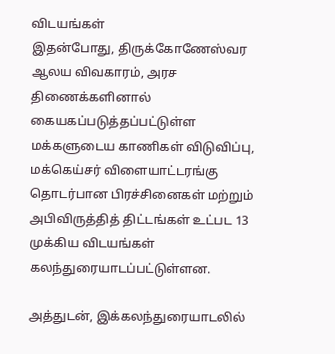விடயங்கள்
இதன்போது, திருக்கோணேஸ்வர ஆலய விவகாரம், அரச திணைக்களினால் கையகப்படுத்தப்பட்டுள்ள மக்களுடைய காணிகள் விடுவிப்பு, மக்கெய்சர் விளையாட்டரங்கு தொடர்பான பிரச்சினைகள் மற்றும் அபிவிருத்தித் திட்டங்கள் உட்பட 13 முக்கிய விடயங்கள் கலந்துரையாடப்பட்டுள்ளன.

அத்துடன், இக்கலந்துரையாடலில்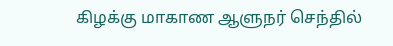கிழக்கு மாகாண ஆளுநர் செந்தில்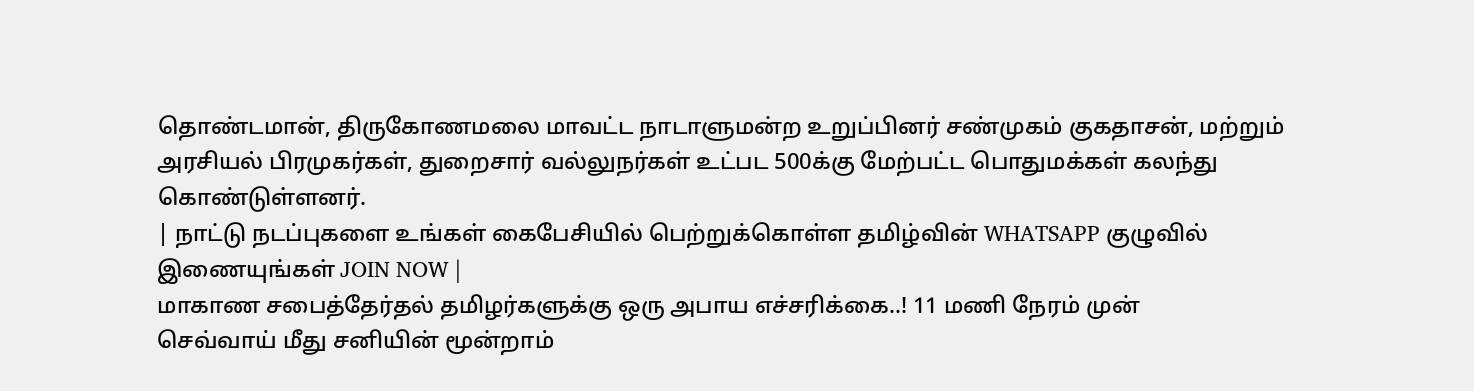தொண்டமான், திருகோணமலை மாவட்ட நாடாளுமன்ற உறுப்பினர் சண்முகம் குகதாசன், மற்றும் அரசியல் பிரமுகர்கள், துறைசார் வல்லுநர்கள் உட்பட 500க்கு மேற்பட்ட பொதுமக்கள் கலந்து கொண்டுள்ளனர்.
| நாட்டு நடப்புகளை உங்கள் கைபேசியில் பெற்றுக்கொள்ள தமிழ்வின் WHATSAPP குழுவில் இணையுங்கள் JOIN NOW |
மாகாண சபைத்தேர்தல் தமிழர்களுக்கு ஒரு அபாய எச்சரிக்கை..! 11 மணி நேரம் முன்
செவ்வாய் மீது சனியின் மூன்றாம்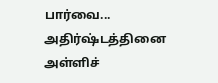பார்வை... அதிர்ஷ்டத்தினை அள்ளிச்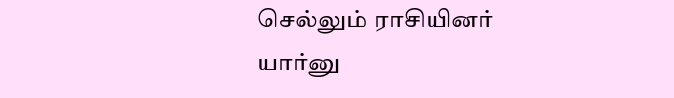செல்லும் ராசியினர் யார்னு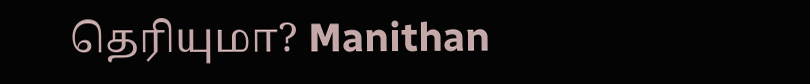தெரியுமா? Manithan